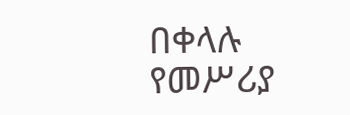በቀላሉ የመሥሪያ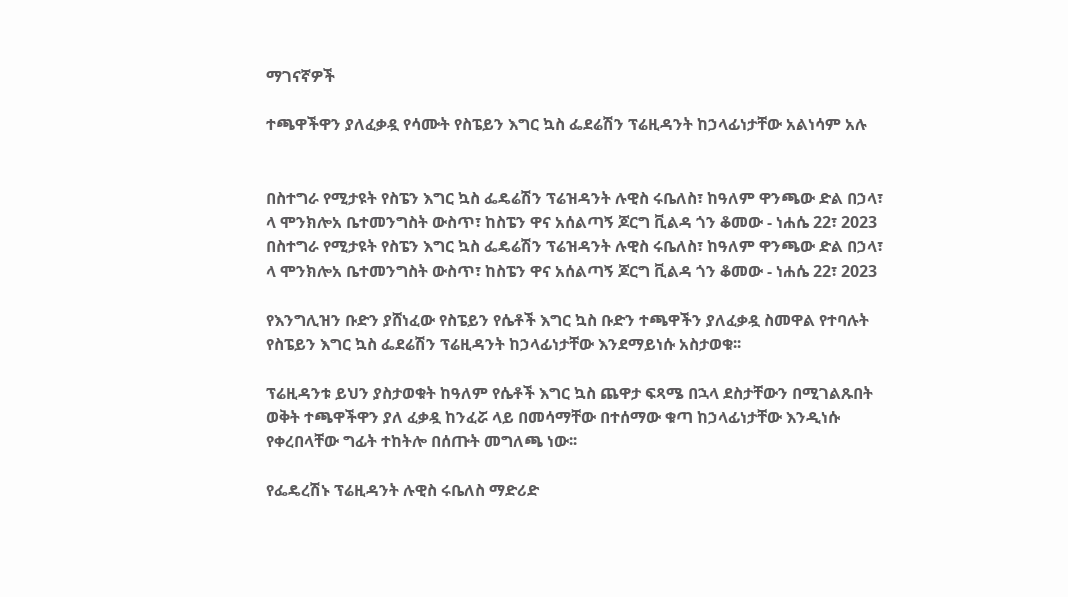ማገናኛዎች

ተጫዋችዋን ያለፈቃዷ የሳሙት የስፔይን እግር ኳስ ፌደሬሽን ፕሬዚዳንት ከኃላፊነታቸው አልነሳም አሉ


በስተግራ የሚታዩት የስፔን እግር ኳስ ፌዴሬሽን ፕሬዝዳንት ሉዊስ ሩቤለስ፣ ከዓለም ዋንጫው ድል በኃላ፣ ላ ሞንክሎአ ቤተመንግስት ውስጥ፣ ከስፔን ዋና አሰልጣኝ ጆርግ ቪልዳ ጎን ቆመው - ነሐሴ 22፣ 2023
በስተግራ የሚታዩት የስፔን እግር ኳስ ፌዴሬሽን ፕሬዝዳንት ሉዊስ ሩቤለስ፣ ከዓለም ዋንጫው ድል በኃላ፣ ላ ሞንክሎአ ቤተመንግስት ውስጥ፣ ከስፔን ዋና አሰልጣኝ ጆርግ ቪልዳ ጎን ቆመው - ነሐሴ 22፣ 2023

የእንግሊዝን ቡድን ያሸነፈው የስፔይን የሴቶች እግር ኳስ ቡድን ተጫዋችን ያለፈቃዷ ስመዋል የተባሉት የስፔይን እግር ኳስ ፌደሬሽን ፕሬዚዳንት ከኃላፊነታቸው እንደማይነሱ አስታወቁ፡፡

ፕሬዚዳንቱ ይህን ያስታወቁት ከዓለም የሴቶች እግር ኳስ ጨዋታ ፍጻሜ በኋላ ደስታቸውን በሚገልጹበት ወቅት ተጫዋችዋን ያለ ፈቃዷ ከንፈሯ ላይ በመሳማቸው በተሰማው ቁጣ ከኃላፊነታቸው እንዲነሱ የቀረበላቸው ግፊት ተከትሎ በሰጡት መግለጫ ነው፡፡

የፌዴረሽኑ ፕሬዚዳንት ሉዊስ ሩቤለስ ማድሪድ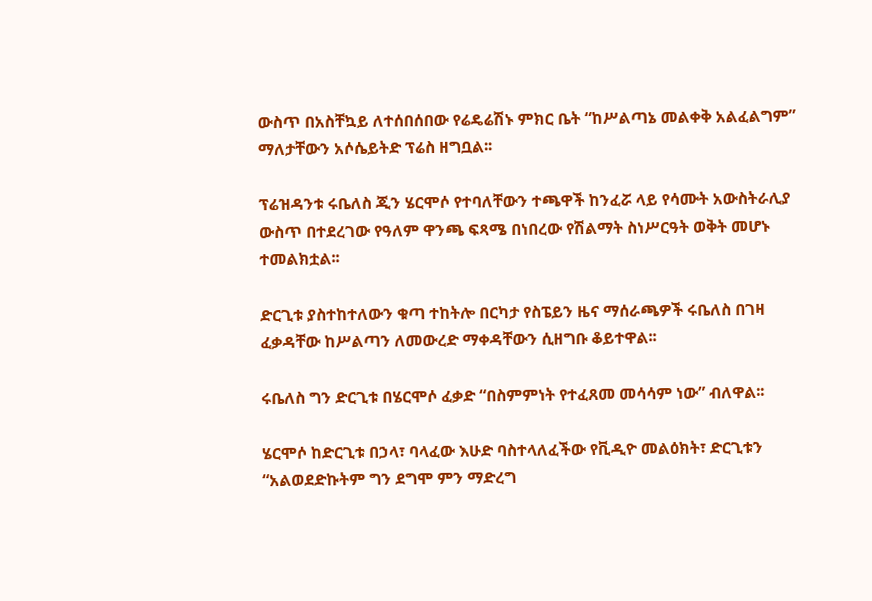ውስጥ በአስቸኳይ ለተሰበሰበው የሬዴሬሽኑ ምክር ቤት “ከሥልጣኔ መልቀቅ አልፈልግም” ማለታቸውን አሶሴይትድ ፕሬስ ዘግቧል፡፡

ፕሬዝዳንቱ ሩቤለስ ጂን ሄርሞሶ የተባለቸውን ተጫዋች ከንፈሯ ላይ የሳሙት አውስትራሊያ ውስጥ በተደረገው የዓለም ዋንጫ ፍጻሜ በነበረው የሽልማት ስነሥርዓት ወቅት መሆኑ ተመልክቷል፡፡

ድርጊቱ ያስተከተለውን ቁጣ ተከትሎ በርካታ የስፔይን ዜና ማሰራጫዎች ሩቤለስ በገዛ ፈቃዳቸው ከሥልጣን ለመውረድ ማቀዳቸውን ሲዘግቡ ቆይተዋል፡፡

ሩቤለስ ግን ድርጊቱ በሄርሞሶ ፈቃድ “በስምምነት የተፈጸመ መሳሳም ነው” ብለዋል፡፡

ሄርሞሶ ከድርጊቱ በኃላ፣ ባላፈው እሁድ ባስተላለፈችው የቪዲዮ መልዕክት፣ ድርጊቱን “አልወደድኩትም ግን ደግሞ ምን ማድረግ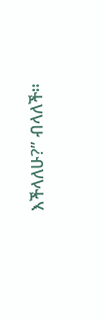እችላለሁ?” ብላለች።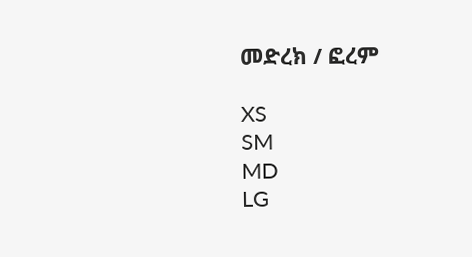መድረክ / ፎረም

XS
SM
MD
LG